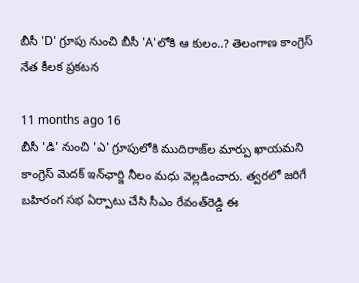బీసీ 'D' గ్రూపు నుంచి బీసీ 'A'లోకి ఆ కులం..? తెలంగాణ కాంగ్రెస్ నేత కీలక ప్రకటన

11 months ago 16
బీసీ 'డి' నుంచి 'ఎ' గ్రూపులోకి ముదిరాజ్‌ల మార్పు ఖాయమని కాంగ్రెస్ మెదక్ ఇన్‌ఛార్జి నీలం మధు వెల్లడించారు. త్వరలో జరిగే బహిరంగ సభ ఏర్పాటు చేసి సీఎం రేవంత్‌రెడ్డి ఈ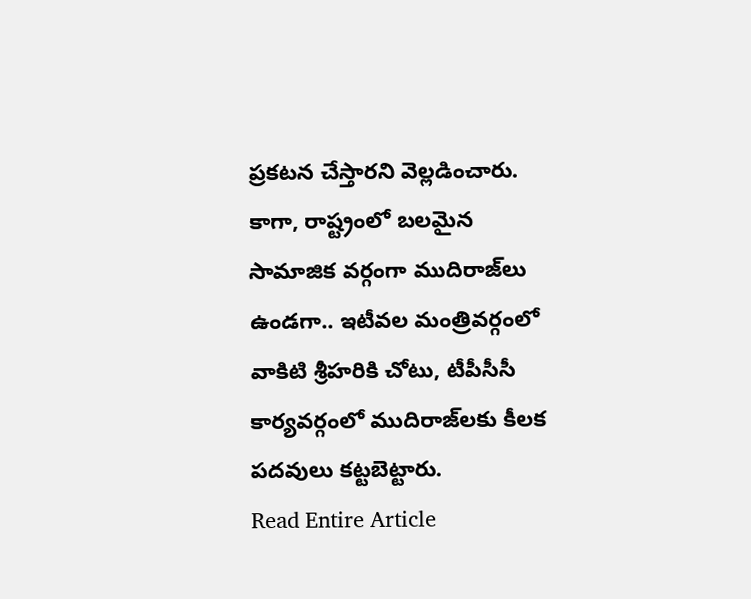ప్రకటన చేస్తారని వెల్లడించారు. కాగా, రాష్ట్రంలో బలమైన సామాజిక వర్గంగా ముదిరాజ్‌లు ఉండగా.. ఇటీవల మంత్రివర్గంలో వాకిటి శ్రీహరికి చోటు, టీపీసీసీ కార్యవర్గంలో ముదిరాజ్‌లకు కీలక పదవులు కట్టబెట్టారు.
Read Entire Article